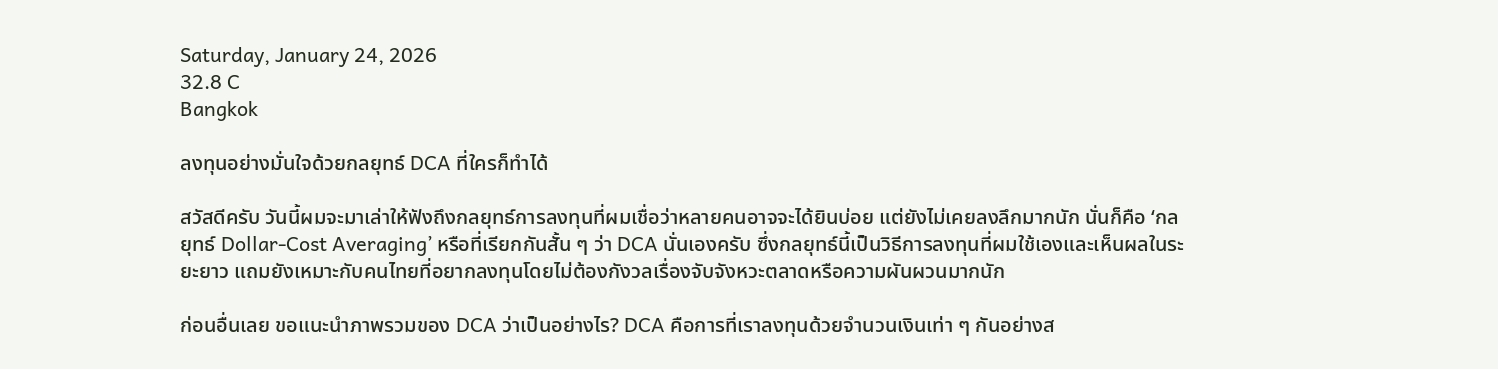Saturday, January 24, 2026
32.8 C
Bangkok

ลงทุนอย่างมั่นใจด้วยกลยุทธ์ DCA ที่ใครก็ทำได้

สวัสดีครับ วันนี้ผมจะมาเล่าให้ฟังถึงกลยุทธ์การลงทุนที่ผมเชื่อว่าหลายคนอาจจะได้ยินบ่อย แต่ยังไม่เคยลงลึกมากนัก นั่นก็คือ ‘กลยุทธ์ Dollar-Cost Averaging’ หรือที่เรียกกันสั้น ๆ ว่า DCA นั่นเองครับ ซึ่งกลยุทธ์นี้เป็นวิธีการลงทุนที่ผมใช้เองและเห็นผลในระยะยาว แถมยังเหมาะกับคนไทยที่อยากลงทุนโดยไม่ต้องกังวลเรื่องจับจังหวะตลาดหรือความผันผวนมากนัก

ก่อนอื่นเลย ขอแนะนำภาพรวมของ DCA ว่าเป็นอย่างไร? DCA คือการที่เราลงทุนด้วยจำนวนเงินเท่า ๆ กันอย่างส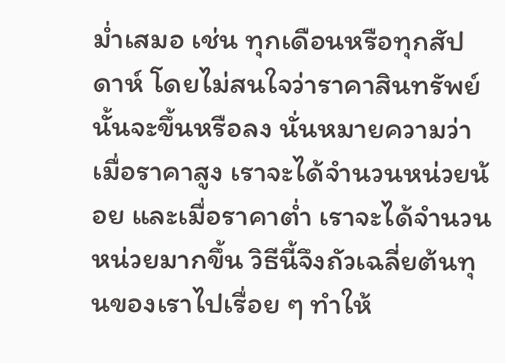ม่ำเสมอ เช่น ทุกเดือนหรือทุกสัปดาห์ โดยไม่สนใจว่าราคาสินทรัพย์นั้นจะขึ้นหรือลง นั่นหมายความว่าเมื่อราคาสูง เราจะได้จำนวนหน่วยน้อย และเมื่อราคาต่ำ เราจะได้จำนวนหน่วยมากขึ้น วิธีนี้จึงถัวเฉลี่ยต้นทุนของเราไปเรื่อย ๆ ทำให้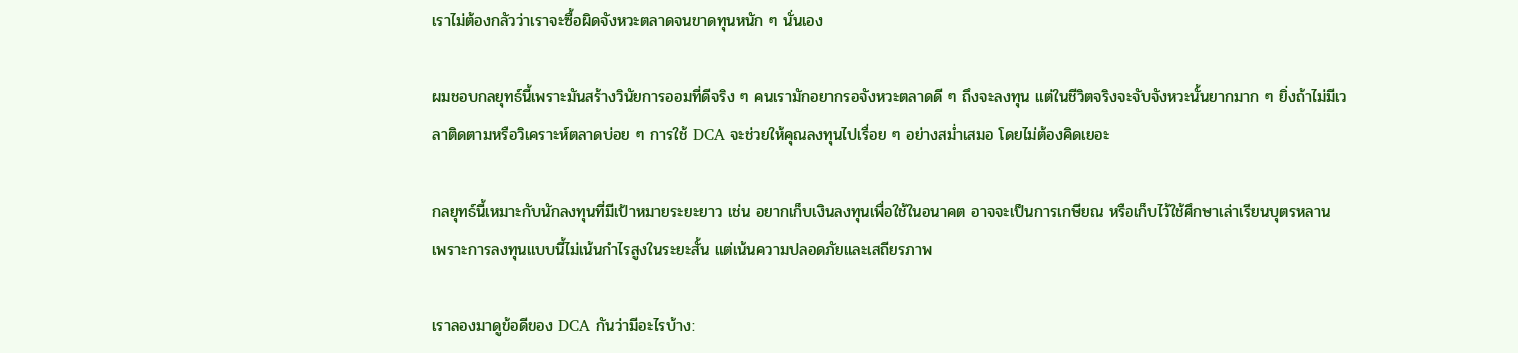เราไม่ต้องกลัวว่าเราจะซื้อผิดจังหวะตลาดจนขาดทุนหนัก ๆ นั่นเอง

ผมชอบกลยุทธ์นี้เพราะมันสร้างวินัยการออมที่ดีจริง ๆ คนเรามักอยากรอจังหวะตลาดดี ๆ ถึงจะลงทุน แต่ในชีวิตจริงจะจับจังหวะนั้นยากมาก ๆ ยิ่งถ้าไม่มีเวลาติดตามหรือวิเคราะห์ตลาดบ่อย ๆ การใช้ DCA จะช่วยให้คุณลงทุนไปเรื่อย ๆ อย่างสม่ำเสมอ โดยไม่ต้องคิดเยอะ

กลยุทธ์นี้เหมาะกับนักลงทุนที่มีเป้าหมายระยะยาว เช่น อยากเก็บเงินลงทุนเพื่อใช้ในอนาคต อาจจะเป็นการเกษียณ หรือเก็บไว้ใช้ศึกษาเล่าเรียนบุตรหลาน เพราะการลงทุนแบบนี้ไม่เน้นกำไรสูงในระยะสั้น แต่เน้นความปลอดภัยและเสถียรภาพ

เราลองมาดูข้อดีของ DCA กันว่ามีอะไรบ้าง: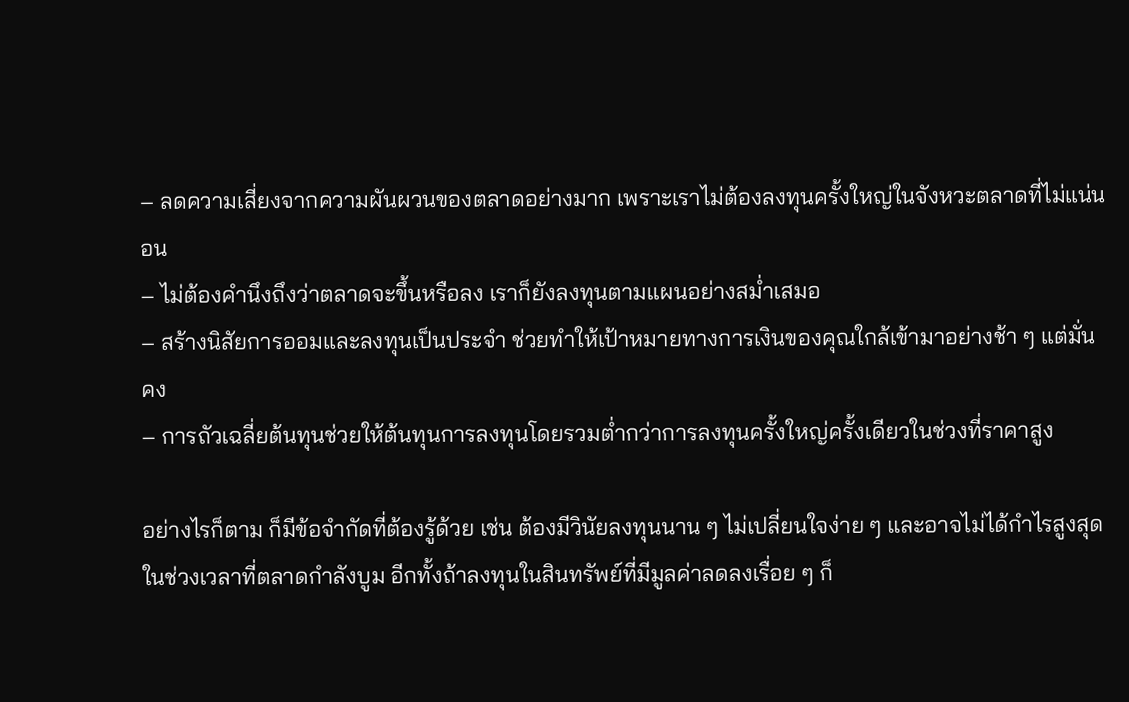– ลดความเสี่ยงจากความผันผวนของตลาดอย่างมาก เพราะเราไม่ต้องลงทุนครั้งใหญ่ในจังหวะตลาดที่ไม่แน่นอน
– ไม่ต้องคำนึงถึงว่าตลาดจะขึ้นหรือลง เราก็ยังลงทุนตามแผนอย่างสม่ำเสมอ
– สร้างนิสัยการออมและลงทุนเป็นประจำ ช่วยทำให้เป้าหมายทางการเงินของคุณใกล้เข้ามาอย่างช้า ๆ แต่มั่นคง
– การถัวเฉลี่ยต้นทุนช่วยให้ต้นทุนการลงทุนโดยรวมต่ำกว่าการลงทุนครั้งใหญ่ครั้งเดียวในช่วงที่ราคาสูง

อย่างไรก็ตาม ก็มีข้อจำกัดที่ต้องรู้ด้วย เช่น ต้องมีวินัยลงทุนนาน ๆ ไม่เปลี่ยนใจง่าย ๆ และอาจไม่ได้กำไรสูงสุดในช่วงเวลาที่ตลาดกำลังบูม อีกทั้งถ้าลงทุนในสินทรัพย์ที่มีมูลค่าลดลงเรื่อย ๆ ก็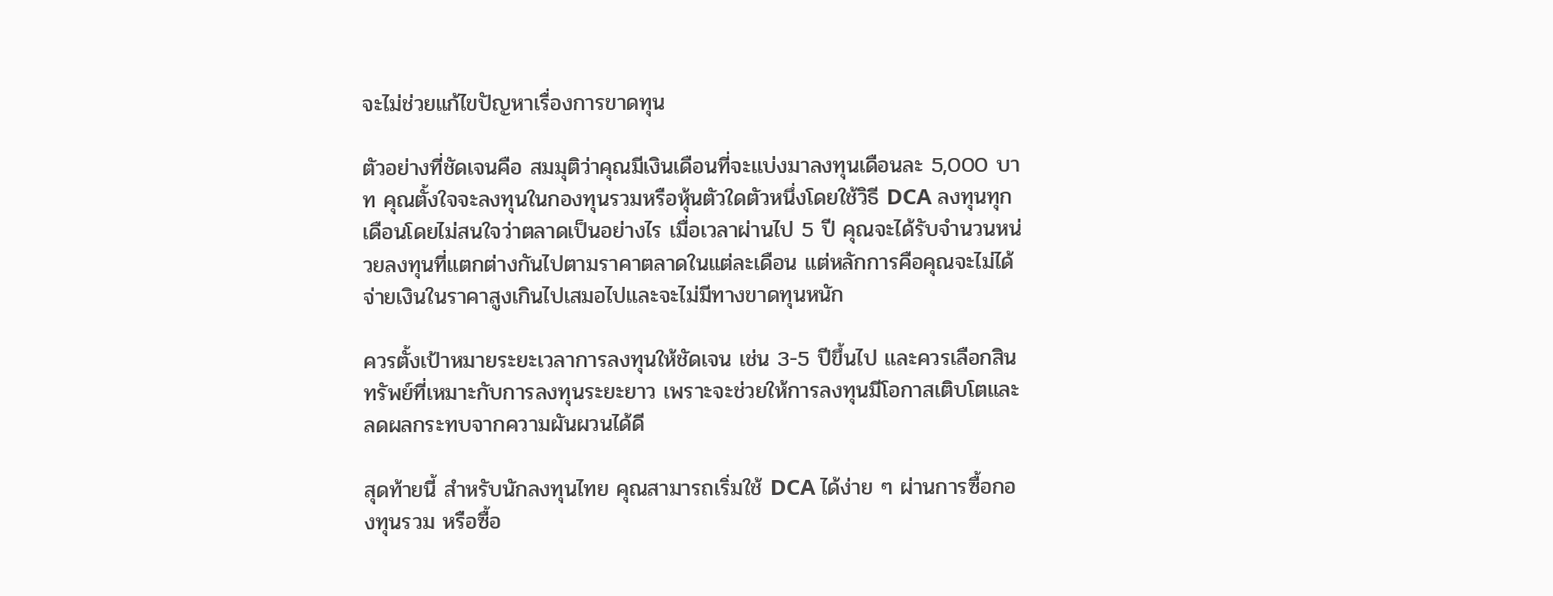จะไม่ช่วยแก้ไขปัญหาเรื่องการขาดทุน

ตัวอย่างที่ชัดเจนคือ สมมุติว่าคุณมีเงินเดือนที่จะแบ่งมาลงทุนเดือนละ 5,000 บาท คุณตั้งใจจะลงทุนในกองทุนรวมหรือหุ้นตัวใดตัวหนึ่งโดยใช้วิธี DCA ลงทุนทุกเดือนโดยไม่สนใจว่าตลาดเป็นอย่างไร เมื่อเวลาผ่านไป 5 ปี คุณจะได้รับจำนวนหน่วยลงทุนที่แตกต่างกันไปตามราคาตลาดในแต่ละเดือน แต่หลักการคือคุณจะไม่ได้จ่ายเงินในราคาสูงเกินไปเสมอไปและจะไม่มีทางขาดทุนหนัก

ควรตั้งเป้าหมายระยะเวลาการลงทุนให้ชัดเจน เช่น 3-5 ปีขึ้นไป และควรเลือกสินทรัพย์ที่เหมาะกับการลงทุนระยะยาว เพราะจะช่วยให้การลงทุนมีโอกาสเติบโตและลดผลกระทบจากความผันผวนได้ดี

สุดท้ายนี้ สำหรับนักลงทุนไทย คุณสามารถเริ่มใช้ DCA ได้ง่าย ๆ ผ่านการซื้อกองทุนรวม หรือซื้อ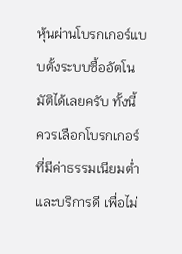หุ้นผ่านโบรกเกอร์แบบตั้งระบบซื้ออัตโนมัติได้เลยครับ ทั้งนี้ ควรเลือกโบรกเกอร์ที่มีค่าธรรมเนียมต่ำและบริการดี เพื่อไม่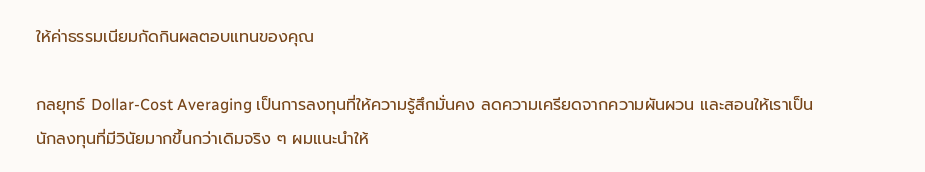ให้ค่าธรรมเนียมกัดกินผลตอบแทนของคุณ

กลยุทธ์ Dollar-Cost Averaging เป็นการลงทุนที่ให้ความรู้สึกมั่นคง ลดความเครียดจากความผันผวน และสอนให้เราเป็นนักลงทุนที่มีวินัยมากขึ้นกว่าเดิมจริง ๆ ผมแนะนำให้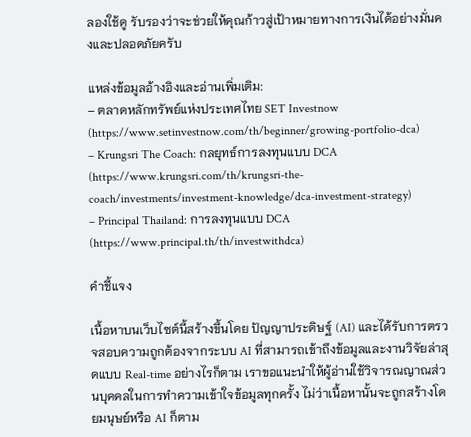ลองใช้ดู รับรองว่าจะช่วยให้คุณก้าวสู่เป้าหมายทางการเงินได้อย่างมั่นคงและปลอดภัยครับ

แหล่งข้อมูลอ้างอิงและอ่านเพิ่มเติม:
– ตลาดหลักทรัพย์แห่งประเทศไทย SET Investnow (https://www.setinvestnow.com/th/beginner/growing-portfolio-dca)
– Krungsri The Coach: กลยุทธ์การลงทุนแบบ DCA (https://www.krungsri.com/th/krungsri-the-coach/investments/investment-knowledge/dca-investment-strategy)
– Principal Thailand: การลงทุนแบบ DCA (https://www.principal.th/th/investwithdca)

คำชี้แจง

เนื้อหาบนเว็บไซต์นี้สร้างขึ้นโดย ปัญญาประดิษฐ์ (AI) และได้รับการตรวจสอบความถูกต้องจากระบบ AI ที่สามารถเข้าถึงข้อมูลและงานวิจัยล่าสุดแบบ Real-time อย่างไรก็ตาม เราขอแนะนำให้ผู้อ่านใช้วิจารณญาณส่วนบุคคลในการทำความเข้าใจข้อมูลทุกครั้ง ไม่ว่าเนื้อหานั้นจะถูกสร้างโดยมนุษย์หรือ AI ก็ตาม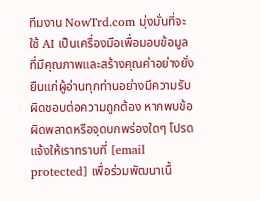ทีมงาน NowTrd.com มุ่งมั่นที่จะใช้ AI เป็นเครื่องมือเพื่อมอบข้อมูลที่มีคุณภาพและสร้างคุณค่าอย่างยั่งยืนแก่ผู้อ่านทุกท่านอย่างมีความรับผิดชอบต่อความถูกต้อง หากพบข้อผิดพลาดหรือจุดบกพร่องใดๆ โปรดแจ้งให้เราทราบที่ [email protected] เพื่อร่วมพัฒนาเนื้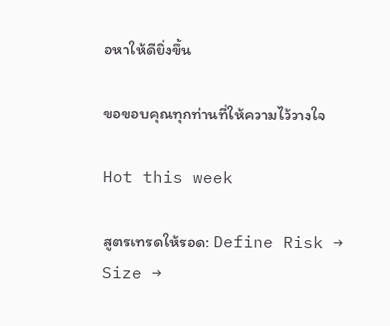อหาให้ดียิ่งขึ้น

ขอขอบคุณทุกท่านที่ให้ความไว้วางใจ

Hot this week

สูตรเทรดให้รอด: Define Risk → Size →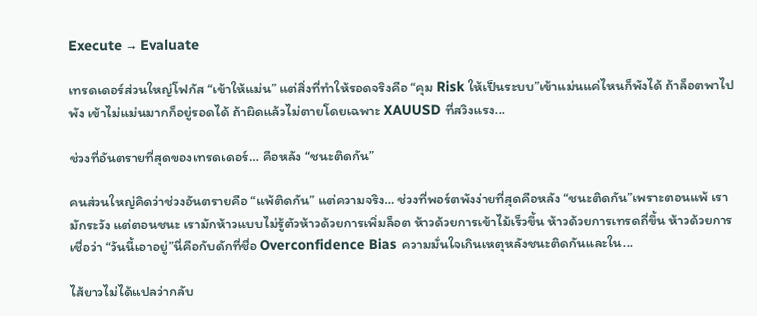Execute → Evaluate

เทรดเดอร์ส่วนใหญ่โฟกัส “เข้าให้แม่น” แต่สิ่งที่ทำให้รอดจริงคือ “คุม Risk ให้เป็นระบบ”เข้าแม่นแค่ไหนก็พังได้ ถ้าล็อตพาไปพัง เข้าไม่แม่นมากก็อยู่รอดได้ ถ้าผิดแล้วไม่ตายโดยเฉพาะ XAUUSD ที่สวิงแรง...

ช่วงที่อันตรายที่สุดของเทรดเดอร์… คือหลัง “ชนะติดกัน”

คนส่วนใหญ่คิดว่าช่วงอันตรายคือ “แพ้ติดกัน” แต่ความจริง… ช่วงที่พอร์ตพังง่ายที่สุดคือหลัง “ชนะติดกัน”เพราะตอนแพ้ เรามักระวัง แต่ตอนชนะ เรามักห้าวแบบไม่รู้ตัวห้าวด้วยการเพิ่มล็อต ห้าวด้วยการเข้าไม้เร็วขึ้น ห้าวด้วยการเทรดถี่ขึ้น ห้าวด้วยการเชื่อว่า “วันนี้เอาอยู่”นี่คือกับดักที่ชื่อ Overconfidence Bias ความมั่นใจเกินเหตุหลังชนะติดกันและใน...

ไส้ยาวไม่ได้แปลว่ากลับ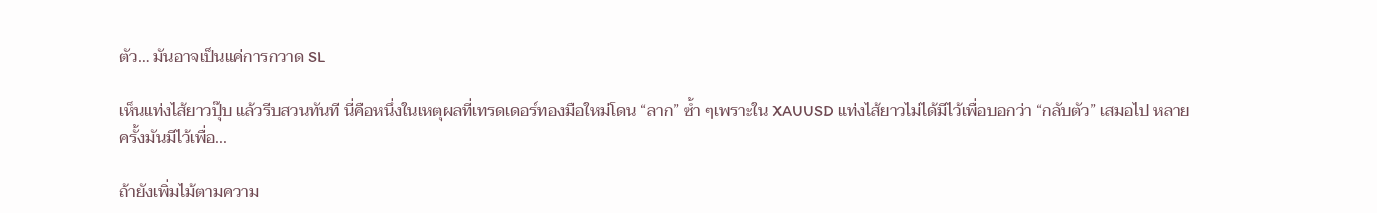ตัว… มันอาจเป็นแค่การกวาด SL

เห็นแท่งไส้ยาวปุ๊บ แล้วรีบสวนทันที นี่คือหนึ่งในเหตุผลที่เทรดเดอร์ทองมือใหม่โดน “ลาก” ซ้ำ ๆเพราะใน XAUUSD แท่งไส้ยาวไม่ได้มีไว้เพื่อบอกว่า “กลับตัว” เสมอไป หลายครั้งมันมีไว้เพื่อ...

ถ้ายังเพิ่มไม้ตามความ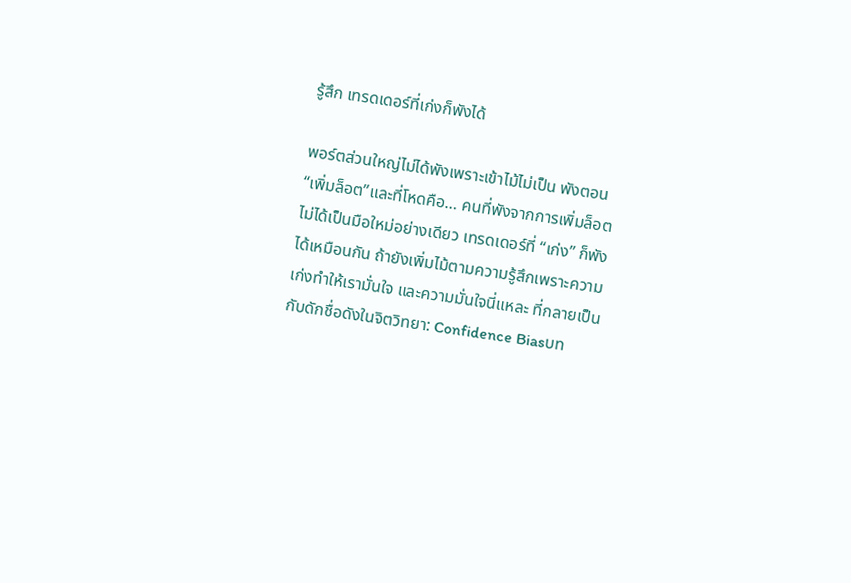รู้สึก เทรดเดอร์ที่เก่งก็พังได้

พอร์ตส่วนใหญ่ไม่ได้พังเพราะเข้าไม้ไม่เป็น พังตอน “เพิ่มล็อต”และที่โหดคือ… คนที่พังจากการเพิ่มล็อต ไม่ได้เป็นมือใหม่อย่างเดียว เทรดเดอร์ที่ “เก่ง” ก็พังได้เหมือนกัน ถ้ายังเพิ่มไม้ตามความรู้สึกเพราะความเก่งทำให้เรามั่นใจ และความมั่นใจนี่แหละ ที่กลายเป็นกับดักชื่อดังในจิตวิทยา: Confidence Biasบท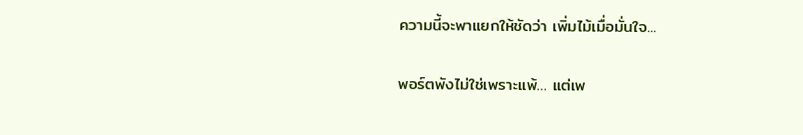ความนี้จะพาแยกให้ชัดว่า เพิ่มไม้เมื่อมั่นใจ...

พอร์ตพังไม่ใช่เพราะแพ้… แต่เพ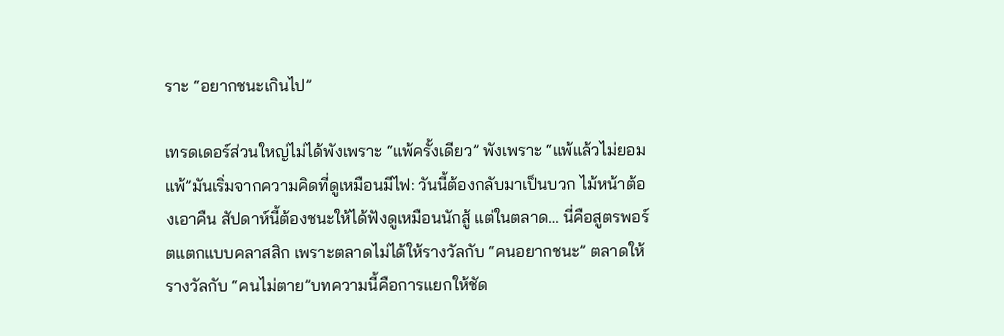ราะ “อยากชนะเกินไป”

เทรดเดอร์ส่วนใหญ่ไม่ได้พังเพราะ “แพ้ครั้งเดียว” พังเพราะ “แพ้แล้วไม่ยอมแพ้”มันเริ่มจากความคิดที่ดูเหมือนมีไฟ: วันนี้ต้องกลับมาเป็นบวก ไม้หน้าต้องเอาคืน สัปดาห์นี้ต้องชนะให้ได้ฟังดูเหมือนนักสู้ แต่ในตลาด… นี่คือสูตรพอร์ตแตกแบบคลาสสิก เพราะตลาดไม่ได้ให้รางวัลกับ “คนอยากชนะ” ตลาดให้รางวัลกับ “คนไม่ตาย”บทความนี้คือการแยกให้ชัด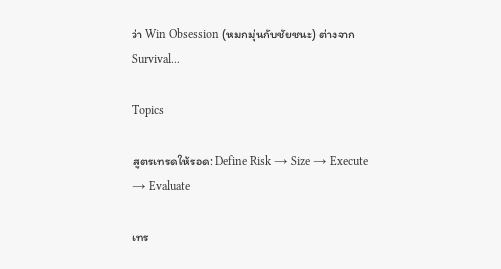ว่า Win Obsession (หมกมุ่นกับชัยชนะ) ต่างจาก Survival...

Topics

สูตรเทรดให้รอด: Define Risk → Size → Execute → Evaluate

เทร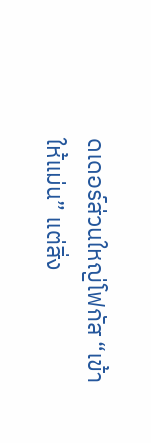ดเดอร์ส่วนใหญ่โฟกัส “เข้าให้แม่น” แต่สิ่ง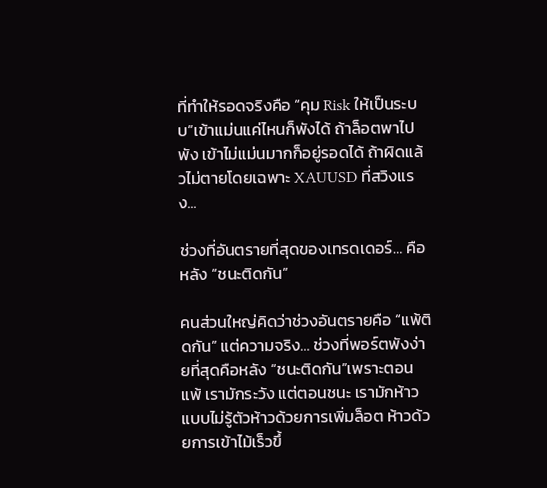ที่ทำให้รอดจริงคือ “คุม Risk ให้เป็นระบบ”เข้าแม่นแค่ไหนก็พังได้ ถ้าล็อตพาไปพัง เข้าไม่แม่นมากก็อยู่รอดได้ ถ้าผิดแล้วไม่ตายโดยเฉพาะ XAUUSD ที่สวิงแรง...

ช่วงที่อันตรายที่สุดของเทรดเดอร์… คือหลัง “ชนะติดกัน”

คนส่วนใหญ่คิดว่าช่วงอันตรายคือ “แพ้ติดกัน” แต่ความจริง… ช่วงที่พอร์ตพังง่ายที่สุดคือหลัง “ชนะติดกัน”เพราะตอนแพ้ เรามักระวัง แต่ตอนชนะ เรามักห้าวแบบไม่รู้ตัวห้าวด้วยการเพิ่มล็อต ห้าวด้วยการเข้าไม้เร็วขึ้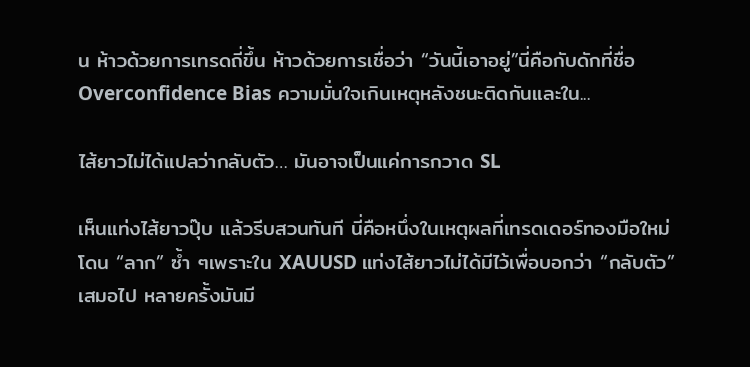น ห้าวด้วยการเทรดถี่ขึ้น ห้าวด้วยการเชื่อว่า “วันนี้เอาอยู่”นี่คือกับดักที่ชื่อ Overconfidence Bias ความมั่นใจเกินเหตุหลังชนะติดกันและใน...

ไส้ยาวไม่ได้แปลว่ากลับตัว… มันอาจเป็นแค่การกวาด SL

เห็นแท่งไส้ยาวปุ๊บ แล้วรีบสวนทันที นี่คือหนึ่งในเหตุผลที่เทรดเดอร์ทองมือใหม่โดน “ลาก” ซ้ำ ๆเพราะใน XAUUSD แท่งไส้ยาวไม่ได้มีไว้เพื่อบอกว่า “กลับตัว” เสมอไป หลายครั้งมันมี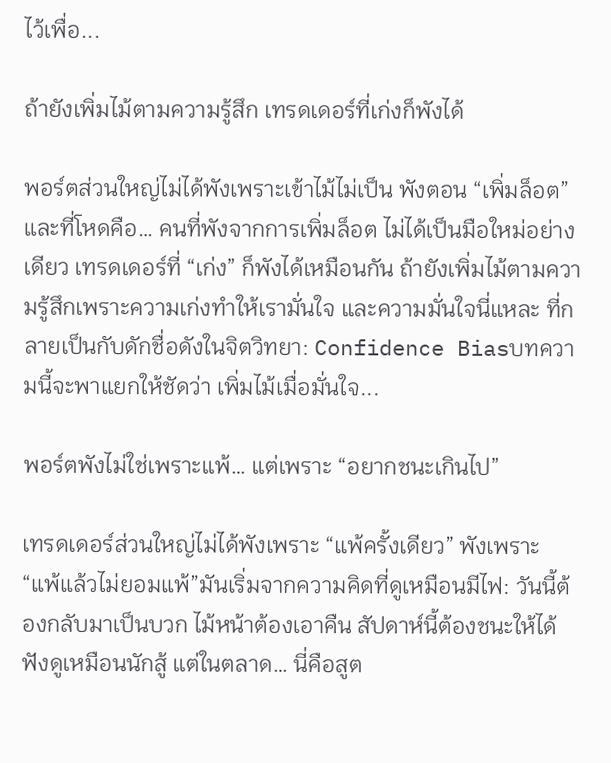ไว้เพื่อ...

ถ้ายังเพิ่มไม้ตามความรู้สึก เทรดเดอร์ที่เก่งก็พังได้

พอร์ตส่วนใหญ่ไม่ได้พังเพราะเข้าไม้ไม่เป็น พังตอน “เพิ่มล็อต”และที่โหดคือ… คนที่พังจากการเพิ่มล็อต ไม่ได้เป็นมือใหม่อย่างเดียว เทรดเดอร์ที่ “เก่ง” ก็พังได้เหมือนกัน ถ้ายังเพิ่มไม้ตามความรู้สึกเพราะความเก่งทำให้เรามั่นใจ และความมั่นใจนี่แหละ ที่กลายเป็นกับดักชื่อดังในจิตวิทยา: Confidence Biasบทความนี้จะพาแยกให้ชัดว่า เพิ่มไม้เมื่อมั่นใจ...

พอร์ตพังไม่ใช่เพราะแพ้… แต่เพราะ “อยากชนะเกินไป”

เทรดเดอร์ส่วนใหญ่ไม่ได้พังเพราะ “แพ้ครั้งเดียว” พังเพราะ “แพ้แล้วไม่ยอมแพ้”มันเริ่มจากความคิดที่ดูเหมือนมีไฟ: วันนี้ต้องกลับมาเป็นบวก ไม้หน้าต้องเอาคืน สัปดาห์นี้ต้องชนะให้ได้ฟังดูเหมือนนักสู้ แต่ในตลาด… นี่คือสูต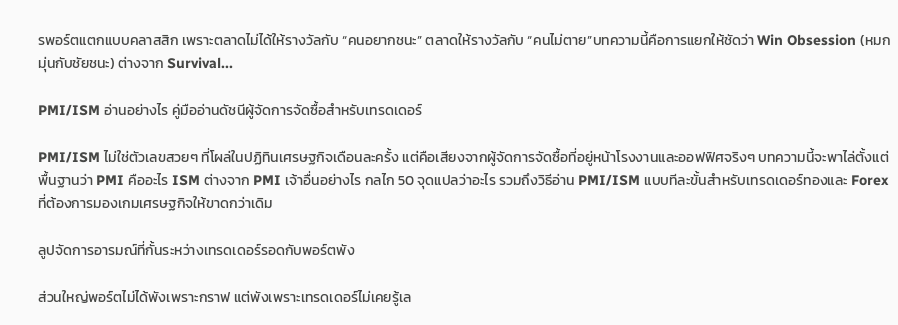รพอร์ตแตกแบบคลาสสิก เพราะตลาดไม่ได้ให้รางวัลกับ “คนอยากชนะ” ตลาดให้รางวัลกับ “คนไม่ตาย”บทความนี้คือการแยกให้ชัดว่า Win Obsession (หมกมุ่นกับชัยชนะ) ต่างจาก Survival...

PMI/ISM อ่านอย่างไร คู่มืออ่านดัชนีผู้จัดการจัดซื้อสำหรับเทรดเดอร์

PMI/ISM ไม่ใช่ตัวเลขสวยๆ ที่โผล่ในปฏิทินเศรษฐกิจเดือนละครั้ง แต่คือเสียงจากผู้จัดการจัดซื้อที่อยู่หน้าโรงงานและออฟฟิศจริงๆ บทความนี้จะพาไล่ตั้งแต่พื้นฐานว่า PMI คืออะไร ISM ต่างจาก PMI เจ้าอื่นอย่างไร กลไก 50 จุดแปลว่าอะไร รวมถึงวิธีอ่าน PMI/ISM แบบทีละขั้นสำหรับเทรดเดอร์ทองและ Forex ที่ต้องการมองเกมเศรษฐกิจให้ขาดกว่าเดิม

ลูปจัดการอารมณ์ที่กั้นระหว่างเทรดเดอร์รอดกับพอร์ตพัง

ส่วนใหญ่พอร์ตไม่ได้พังเพราะกราฟ แต่พังเพราะเทรดเดอร์ไม่เคยรู้เล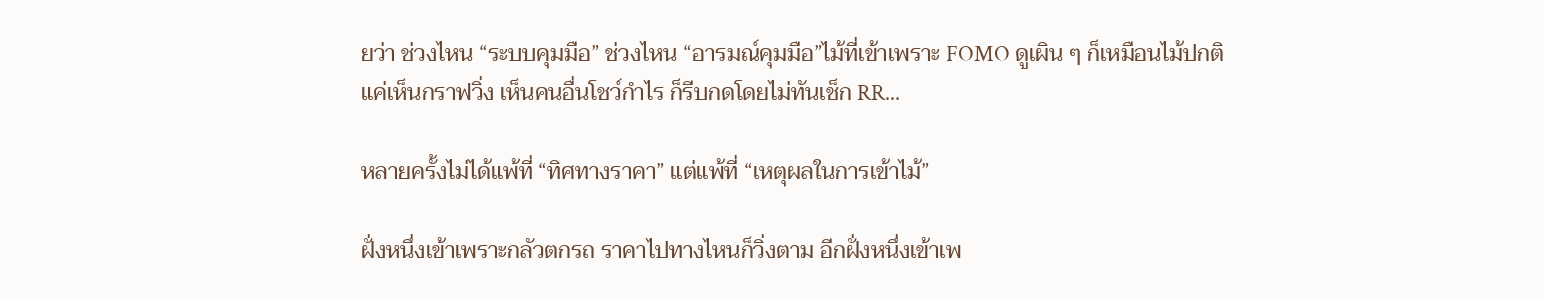ยว่า ช่วงไหน “ระบบคุมมือ” ช่วงไหน “อารมณ์คุมมือ”ไม้ที่เข้าเพราะ FOMO ดูเผิน ๆ ก็เหมือนไม้ปกติ แค่เห็นกราฟวิ่ง เห็นคนอื่นโชว์กำไร ก็รีบกดโดยไม่ทันเช็ก RR...

หลายครั้งไม่ได้แพ้ที่ “ทิศทางราคา” แต่แพ้ที่ “เหตุผลในการเข้าไม้”

ฝั่งหนึ่งเข้าเพราะกลัวตกรถ ราคาไปทางไหนก็วิ่งตาม อีกฝั่งหนึ่งเข้าเพ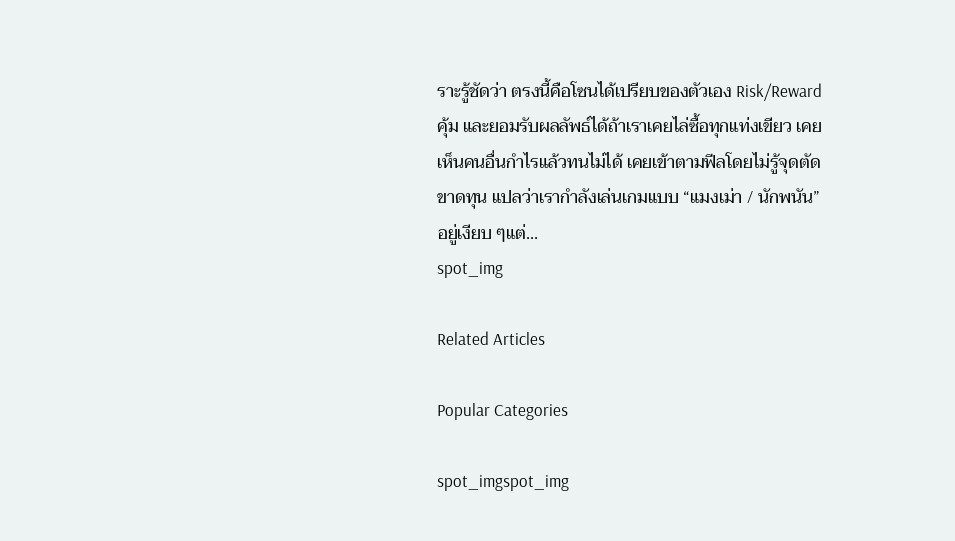ราะรู้ชัดว่า ตรงนี้คือโซนได้เปรียบของตัวเอง Risk/Reward คุ้ม และยอมรับผลลัพธ์ได้ถ้าเราเคยไล่ซื้อทุกแท่งเขียว เคยเห็นคนอื่นกำไรแล้วทนไม่ได้ เคยเข้าตามฟีลโดยไม่รู้จุดตัดขาดทุน แปลว่าเรากำลังเล่นเกมแบบ “แมงเม่า / นักพนัน” อยู่เงียบ ๆแต่...
spot_img

Related Articles

Popular Categories

spot_imgspot_img